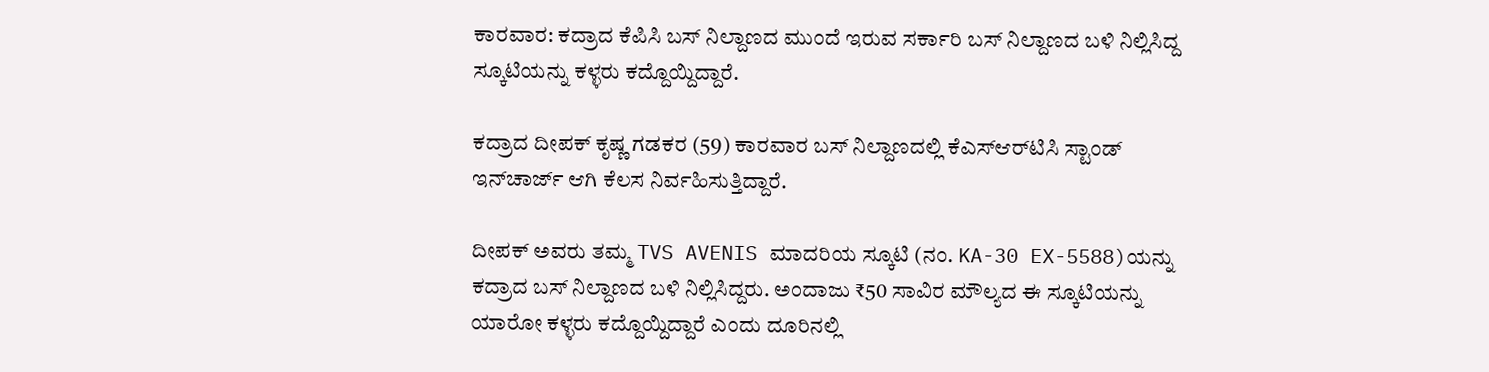ಕಾರವಾರ: ಕದ್ರಾದ ಕೆಪಿಸಿ ಬಸ್‌ ನಿಲ್ದಾಣದ ಮುಂದೆ ಇರುವ ಸರ್ಕಾರಿ ಬಸ್‌ ನಿಲ್ದಾಣದ ಬಳಿ ನಿಲ್ಲಿಸಿದ್ದ ಸ್ಕೂಟಿಯನ್ನು ಕಳ್ಳರು ಕದ್ದೊಯ್ದಿದ್ದಾರೆ.

ಕದ್ರಾದ ದೀಪಕ್ ಕೃಷ್ಣ ಗಡಕರ (59) ಕಾರವಾರ ಬಸ್‌ ನಿಲ್ದಾಣದಲ್ಲಿ ಕೆಎಸ್‌ಆರ್‌ಟಿಸಿ ಸ್ಟಾಂಡ್ ಇನ್‌ಚಾರ್ಜ್ ಆಗಿ ಕೆಲಸ ನಿರ್ವಹಿಸುತ್ತಿದ್ದಾರೆ.

ದೀಪಕ್ ಅವರು ತಮ್ಮ TVS AVENIS ಮಾದರಿಯ ಸ್ಕೂಟಿ (ನಂ. KA-30 EX-5588)ಯನ್ನು ಕದ್ರಾದ ಬಸ್‌ ನಿಲ್ದಾಣದ ಬಳಿ ನಿಲ್ಲಿಸಿದ್ದರು. ಅಂದಾಜು ₹50 ಸಾವಿರ ಮೌಲ್ಯದ ಈ ಸ್ಕೂಟಿಯನ್ನು ಯಾರೋ ಕಳ್ಳರು ಕದ್ದೊಯ್ದಿದ್ದಾರೆ ಎಂದು ದೂರಿನಲ್ಲಿ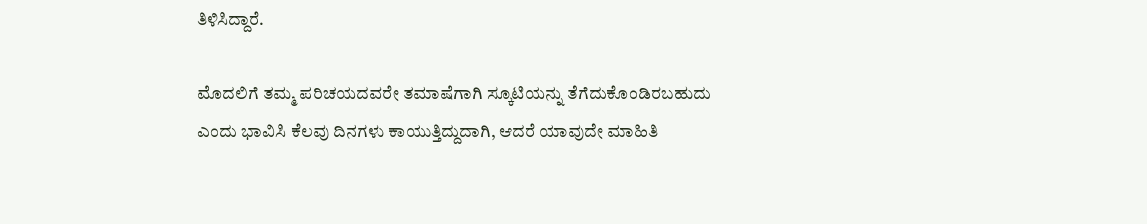ತಿಳಿಸಿದ್ದಾರೆ.

ಮೊದಲಿಗೆ ತಮ್ಮ ಪರಿಚಯದವರೇ ತಮಾಷೆಗಾಗಿ ಸ್ಕೂಟಿಯನ್ನು ತೆಗೆದುಕೊಂಡಿರಬಹುದು ಎಂದು ಭಾವಿಸಿ ಕೆಲವು ದಿನಗಳು ಕಾಯುತ್ತಿದ್ದುದಾಗಿ, ಆದರೆ ಯಾವುದೇ ಮಾಹಿತಿ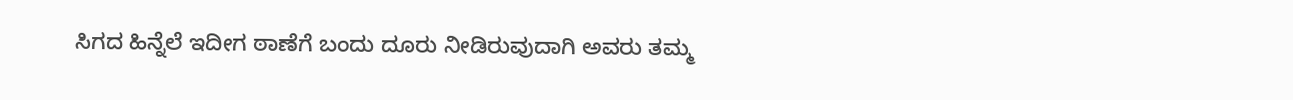ಸಿಗದ ಹಿನ್ನೆಲೆ ಇದೀಗ ಠಾಣೆಗೆ ಬಂದು ದೂರು ನೀಡಿರುವುದಾಗಿ ಅವರು ತಮ್ಮ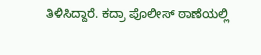ತಿಳಿಸಿದ್ದಾರೆ. ಕದ್ರಾ ಪೊಲೀಸ್‌ ಠಾಣೆಯಲ್ಲಿ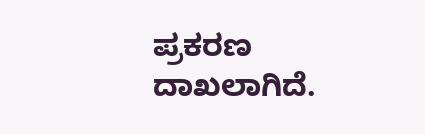ಪ್ರಕರಣ ದಾಖಲಾಗಿದೆ.